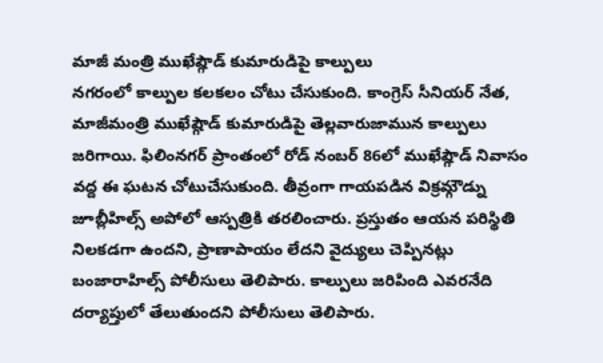మాజీ మంత్రి ముఖేష్గౌడ్ కుమారుడిపై కాల్పులు
నగరంలో కాల్పుల కలకలం చోటు చేసుకుంది. కాంగ్రెస్ సీనియర్ నేత, మాజీమంత్రి ముఖేష్గౌడ్ కుమారుడిపై తెల్లవారుజామున కాల్పులు జరిగాయి. ఫిలింనగర్ ప్రాంతంలో రోడ్ నంబర్ 86లో ముఖేష్గౌడ్ నివాసం వద్ద ఈ ఘటన చోటుచేసుకుంది. తీవ్రంగా గాయపడిన విక్రమ్గౌడ్ను జూబ్లీహిల్స్ అపోలో ఆస్పత్రికి తరలించారు. ప్రస్తుతం ఆయన పరిస్థితి నిలకడగా ఉందని, ప్రాణాపాయం లేదని వైద్యులు చెప్పినట్లు బంజారాహిల్స్ పోలీసులు తెలిపారు. కాల్పులు జరిపింది ఎవరనేది దర్యాప్తులో తేలుతుందని పోలీసులు తెలిపారు.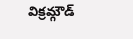విక్రమ్గౌడ్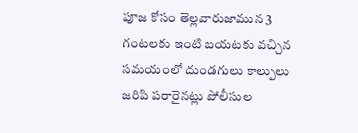పూజ కోసం తెల్లవారుజామున 3 గంటలకు ఇంటి బయటకు వచ్చిన సమయంలో దుండగులు కాల్పులు జరిపి పరారైనట్లు పోలీసుల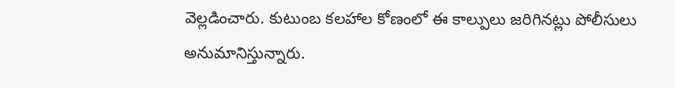వెల్లడించారు. కుటుంబ కలహాల కోణంలో ఈ కాల్పులు జరిగినట్లు పోలీసులు అనుమానిస్తున్నారు.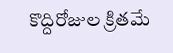కొద్దిరోజుల క్రితమే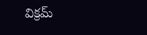విక్రమ్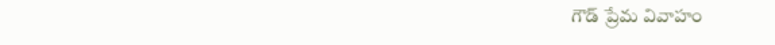గౌడ్ ప్రేమ వివాహం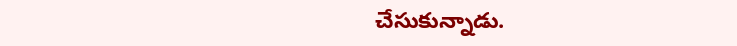చేసుకున్నాడు.